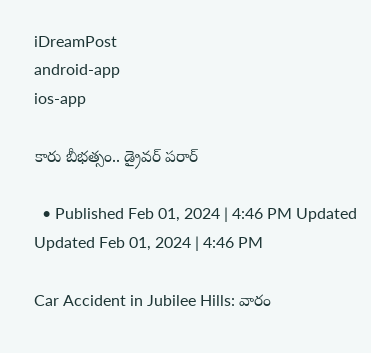iDreamPost
android-app
ios-app

కారు బీభత్సం.. డ్రైవర్ పరార్

  • Published Feb 01, 2024 | 4:46 PM Updated Updated Feb 01, 2024 | 4:46 PM

Car Accident in Jubilee Hills: వారం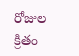రోజుల క్రితం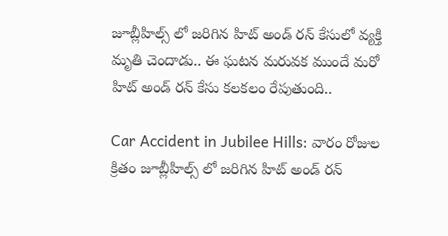జూబ్లీహిల్స్ లో జరిగిన హిట్ అండ్ రన్ కేసులో వ్యక్తి మృతి చెందాడు.. ఈ ఘటన మరువక ముందే మరో హిట్ అండ్ రన్ కేసు కలకలం రేపుతుంది..

Car Accident in Jubilee Hills: వారం రోజుల క్రితం జూబ్లీహిల్స్ లో జరిగిన హిట్ అండ్ రన్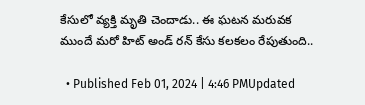కేసులో వ్యక్తి మృతి చెందాడు.. ఈ ఘటన మరువక ముందే మరో హిట్ అండ్ రన్ కేసు కలకలం రేపుతుంది..

  • Published Feb 01, 2024 | 4:46 PMUpdated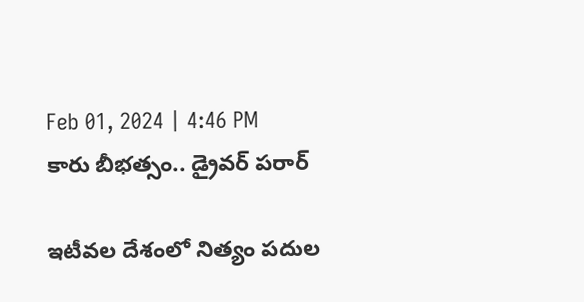Feb 01, 2024 | 4:46 PM
కారు బీభత్సం.. డ్రైవర్ పరార్

ఇటీవల దేశంలో నిత్యం పదుల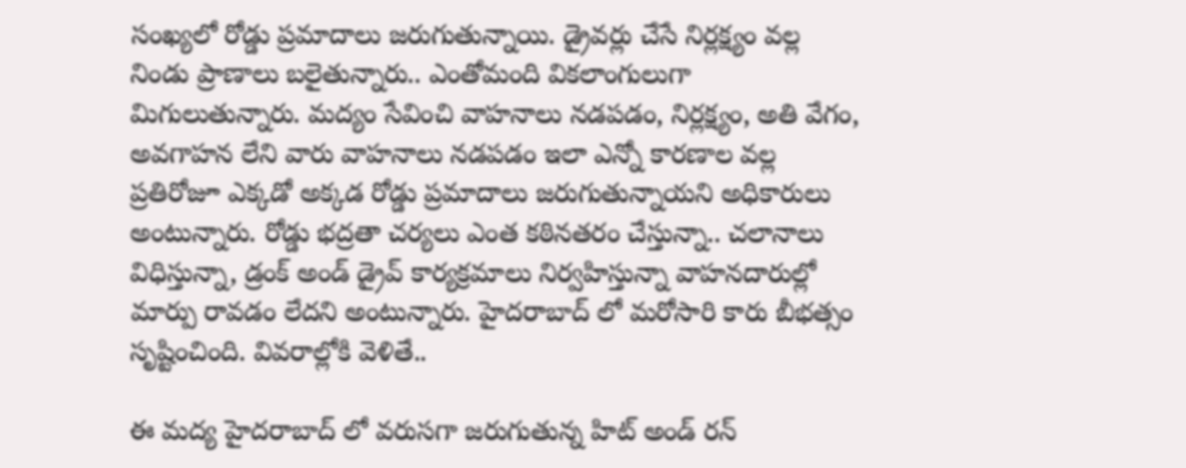సంఖ్యలో రోడ్డు ప్రమాదాలు జరుగుతున్నాయి. డ్రైవర్లు చేసే నిర్లక్ష్యం వల్ల నిండు ప్రాణాలు బలైతున్నారు.. ఎంతోమంది వికలాంగులుగా మిగులుతున్నారు. మద్యం సేవించి వాహనాలు నడపడం, నిర్లక్ష్యం, అతి వేగం, అవగాహన లేని వారు వాహనాలు నడపడం ఇలా ఎన్నో కారణాల వల్ల ప్రతిరోజూ ఎక్కడో అక్కడ రోడ్డు ప్రమాదాలు జరుగుతున్నాయని అధికారులు అంటున్నారు. రోడ్డు భద్రతా చర్యలు ఎంత కఠినతరం చేస్తున్నా.. చలానాలు విధిస్తున్నా, డ్రంక్ అండ్ డ్రైవ్ కార్యక్రమాలు నిర్వహిస్తున్నా వాహనదారుల్లో మార్పు రావడం లేదని అంటున్నారు. హైదరాబాద్ లో మరోసారి కారు బీభత్సం సృష్టించింది. వివరాల్లోకి వెళితే..

ఈ మద్య హైదరాబాద్ లో వరుసగా జరుగుతున్న హిట్ అండ్ రన్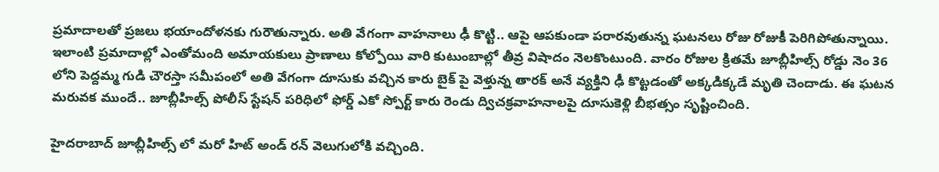ప్రమాదాలతో ప్రజలు భయాందోళనకు గురౌతున్నారు. అతి వేగంగా వాహనాలు ఢీ కొట్టి.. ఆపై ఆపకుండా పరారవుతున్న ఘటనలు రోజు రోజుకీ పెరిగిపోతున్నాయి. ఇలాంటి ప్రమాదాల్లో ఎంతోమంది అమాయకులు ప్రాణాలు కోల్పోయి వారి కుటుంబాల్లో తీవ్ర విషాదం నెలకొంటుంది. వారం రోజుల క్రితమే జూబ్లీహిల్స్ రోడ్డు నెం 36 లోని పెద్దమ్మ గుడి చౌరస్తా సమీపంలో అతి వేగంగా దూసుకు వచ్చిన కారు బైక్ పై వెళ్తున్న తారక్ అనే వ్యక్తిని ఢీ కొట్టడంతో అక్కడిక్కడే మృతి చెందాడు. ఈ ఘటన మరువక ముందే.. జూబ్లీహిల్స్ పోలీస్ స్టేషన్ పరిధిలో ఫోర్డ్ ఎకో స్పోర్ట్ కారు రెండు ద్విచక్రవాహనాలపై దూసుకెళ్లి బీభత్సం సృష్టించింది.

హైదరాబాద్ జూబ్లీహిల్స్ లో మరో హిట్ అండ్ రన్ వెలుగులోకి వచ్చింది.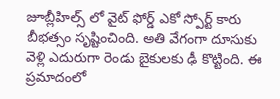జూబ్లీహిల్స్ లో వైట్ ఫోర్డ్ ఎకో స్పోర్ట్ కారు బీభత్సం సృష్టించింది. అతి వేగంగా దూసుకు వెళ్లి ఎదురుగా రెండు బైకులకు ఢీ కొట్టింది. ఈ ప్రమాదంలో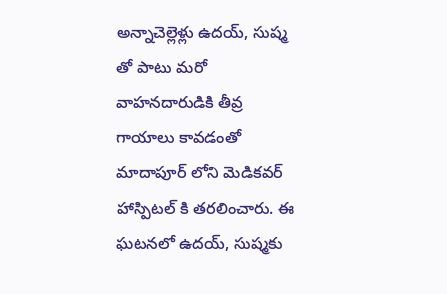అన్నాచెల్లెళ్లు ఉదయ్, సుష్మ తో పాటు మరో వాహనదారుడికి తీవ్ర గాయాలు కావడంతో మాదాపూర్ లోని మెడికవర్ హాస్పిటల్ కి తరలించారు. ఈ ఘటనలో ఉదయ్, సుష్మకు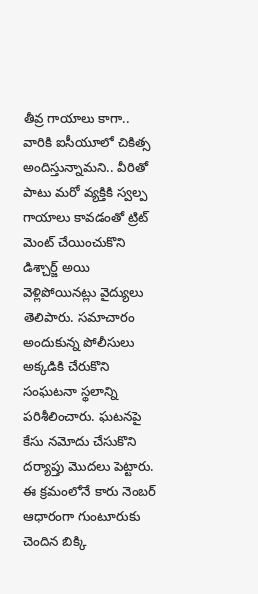తీవ్ర గాయాలు కాగా.. వారికి ఐసీయూలో చికిత్స అందిస్తున్నామని.. వీరితో పాటు మరో వ్యక్తికి స్వల్ప గాయాలు కావడంతో ట్రిట్ మెంట్ చేయించుకొని డిశ్చార్జ్ అయి వెళ్లిపోయినట్లు వైద్యులు తెలిపారు. సమాచారం అందుకున్న పోలీసులు అక్కడికి చేరుకొని సంఘటనా స్థలాన్ని పరిశీలించారు. ఘటనపై కేసు నమోదు చేసుకొని దర్యాప్తు మొదలు పెట్టారు. ఈ క్రమంలోనే కారు నెంబర్ ఆధారంగా గుంటూరుకు చెందిన బిక్కి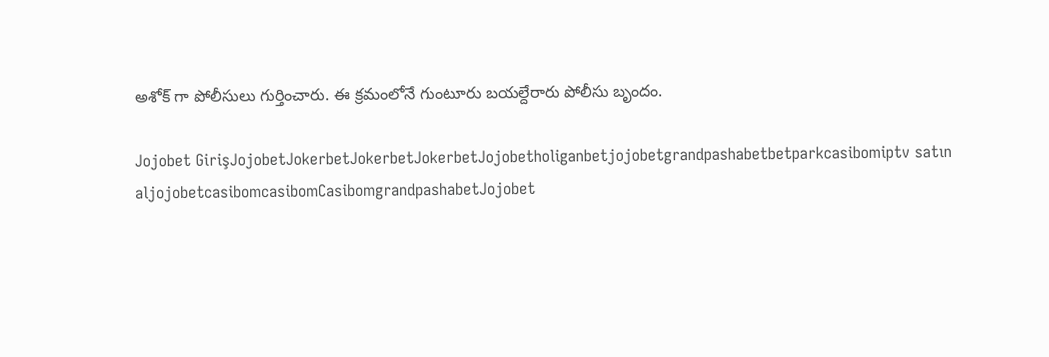అశోక్ గా పోలీసులు గుర్తించారు. ఈ క్రమంలోనే గుంటూరు బయల్దేరారు పోలీసు బృందం.

Jojobet GirişJojobetJokerbetJokerbetJokerbetJojobetholiganbetjojobetgrandpashabetbetparkcasibomiptv satın aljojobetcasibomcasibomCasibomgrandpashabetJojobet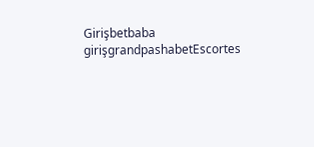Girişbetbaba girişgrandpashabetEscortes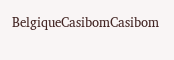BelgiqueCasibomCasibom